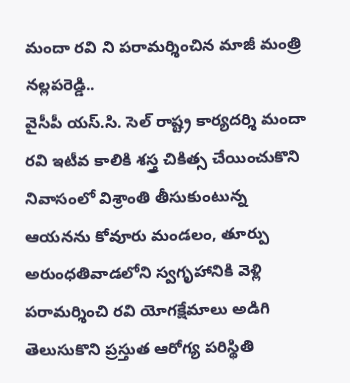మందా రవి ని పరామర్శించిన మాజీ మంత్రి నల్లపరెడ్డి..
వైసీపీ యస్.సి. సెల్ రాష్ట్ర కార్యదర్శి మందా రవి ఇటీవ కాలికి శస్త్ర చికిత్స చేయించుకొని నివాసంలో విశ్రాంతి తీసుకుంటున్న ఆయనను కోవూరు మండలం, తూర్పు అరుంధతివాడలోని స్వగృహానికి వెళ్లి పరామర్శించి రవి యోగక్షేమాలు అడిగి తెలుసుకొని ప్రస్తుత ఆరోగ్య పరిస్థితి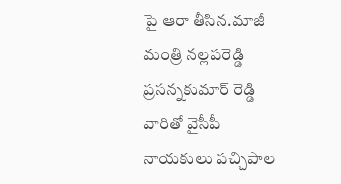పై ఆరా తీసిన.మాజీ మంత్రి నల్లపరెడ్డి ప్రసన్నకుమార్ రెడ్డి వారితో వైసీపీ నాయకులు పచ్చిపాల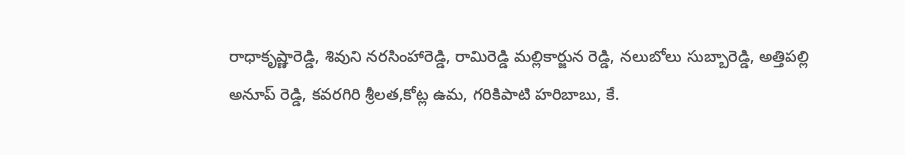రాధాకృష్ణారెడ్డి, శివుని నరసింహారెడ్డి, రామిరెడ్డి మల్లికార్జున రెడ్డి, నలుబోలు సుబ్బారెడ్డి, అత్తిపల్లి అనూప్ రెడ్డి, కవరగిరి శ్రీలత,కోట్ల ఉమ, గరికిపాటి హరిబాబు, కే.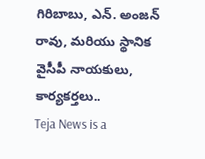గిరిబాబు, ఎన్. అంజన్ రావు, మరియు స్థానిక వైసీపీ నాయకులు, కార్యకర్తలు..
Teja News is a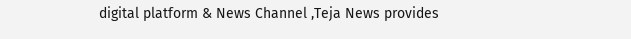digital platform & News Channel ,Teja News provides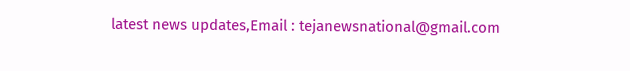latest news updates,Email : tejanewsnational@gmail.com